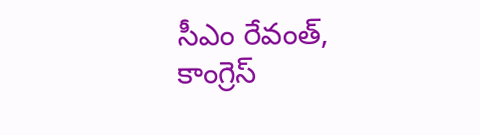సీఎం రేవంత్, కాంగ్రెస్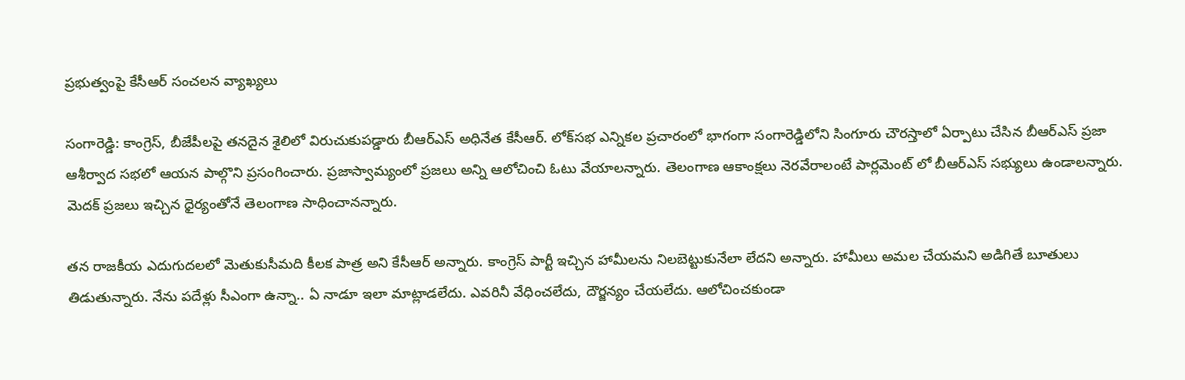ప్రభుత్వంపై కేసీఆర్ సంచలన వ్యాఖ్యలు

సంగారెడ్డి: కాంగ్రెస్, బీజేపీలపై తనదైన శైలిలో విరుచుకుపడ్డారు బీఆర్ఎస్ అధినేత కేసీఆర్. లోక్‌సభ ఎన్నికల ప్రచారంలో భాగంగా సంగారెడ్డిలోని సింగూరు చౌరస్తాలో ఏర్పాటు చేసిన బీఆర్ఎస్ ప్రజా ఆశీర్వాద సభలో ఆయన పాల్గొని ప్రసంగించారు. ప్రజాస్వామ్యంలో ప్రజలు అన్ని ఆలోచించి ఓటు వేయాలన్నారు. తెలంగాణ ఆకాంక్షలు నెరవేరాలంటే పార్లమెంట్ లో బీఆర్ఎస్ సభ్యులు ఉండాలన్నారు. మెదక్ ప్రజలు ఇచ్చిన ధైర్యంతోనే తెలంగాణ సాధించానన్నారు.

తన రాజకీయ ఎదుగుదలలో మెతుకుసీమది కీలక పాత్ర అని కేసీఆర్ అన్నారు. కాంగ్రెస్ పార్టీ ఇచ్చిన హామీలను నిలబెట్టుకునేలా లేదని అన్నారు. హామీలు అమల చేయమని అడిగితే బూతులు తిడుతున్నారు. నేను పదేళ్లు సీఎంగా ఉన్నా.. ఏ నాడూ ఇలా మాట్లాడలేదు. ఎవరినీ వేధించలేదు, దౌర్జన్యం చేయలేదు. ఆలోచించకుండా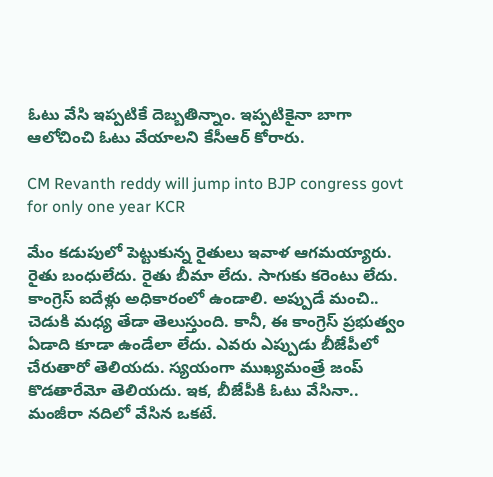ఓటు వేసి ఇప్పటికే దెబ్బతిన్నాం. ఇప్పటికైనా బాగా ఆలోచించి ఓటు వేయాలని కేసీఆర్ కోరారు.

CM Revanth reddy will jump into BJP congress govt for only one year KCR

మేం కడుపులో పెట్టుకున్న రైతులు ఇవాళ ఆగమయ్యారు. రైతు బంధులేదు. రైతు బీమా లేదు. సాగుకు కరెంటు లేదు. కాంగ్రెస్ ఐదేళ్లు అధికారంలో ఉండాలి. అప్పుడే మంచి.. చెడుకి మధ్య తేడా తెలుస్తుంది. కానీ, ఈ కాంగ్రెస్ ప్రభుత్వం ఏడాది కూడా ఉండేలా లేదు. ఎవరు ఎప్పుడు బీజేపీలో చేరుతారో తెలియదు. స్యయంగా ముఖ్యమంత్రే జంప్ కొడతారేమో తెలియదు. ఇక, బీజేపీకి ఓటు వేసినా.. మంజీరా నదిలో వేసిన ఒకటే.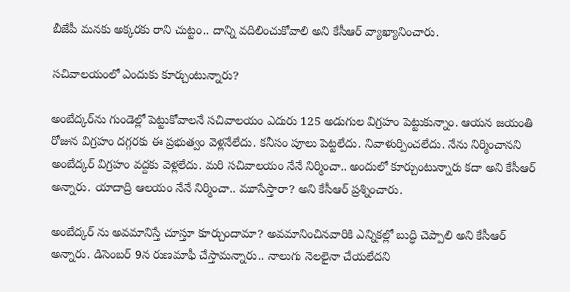బీజేపీ మనకు అక్కరకు రాని చుట్టం.. దాన్ని వదిలించుకోవాలి అని కేసీఆర్ వ్యాఖ్యానించారు.

సచివాలయంలో ఎందుకు కూర్చుంటున్నారు?

అంబేద్కర్‌ను గుండెల్లో పెట్టుకోవాలనే సచివాలయం ఎదురు 125 అడుగుల విగ్రహం పెట్టుకున్నాం. ఆయన జయంతి రోజున విగ్రహం దగ్గరకు ఈ ప్రభుత్వం వెళ్లనేలేదు. కనీసం పూలు పెట్టలేదు. నివాళుర్పించలేదు. నేను నిర్మించానని అంబేద్కర్ విగ్రహం వద్దకు వెళ్లలేదు. మరి సచివాలయం నేనే నిర్మించా.. అందులో కూర్చుంటున్నారు కదా అని కేసీఆర్ అన్నారు. యాదాద్రి ఆలయం నేనే నిర్మించా.. మూసేస్తారా? అని కేసీఆర్ ప్రశ్నించారు.

అంబేద్కర్ ను అవమానిస్తే చూస్తూ కూర్చుందామా? అవమానించినవారికి ఎన్నికల్లో బుద్ధి చెప్పాలి అని కేసీఆర్ అన్నారు. డిసెంబర్ 9న రుణమాఫీ చేస్తామన్నారు.. నాలుగు నెలలైనా చేయలేదని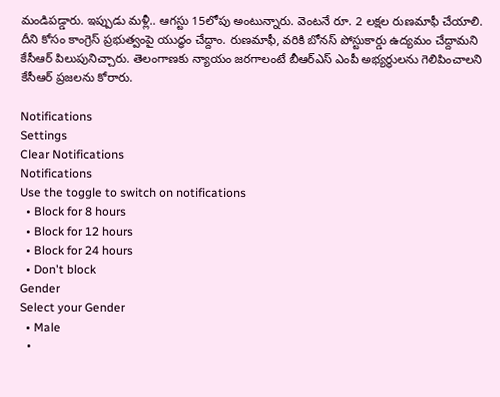మండిపడ్డారు. ఇప్పుడు మళ్లీ.. ఆగస్టు 15లోపు అంటున్నారు. వెంటనే రూ. 2 లక్షల రుణమాఫీ చేయాలి. దీని కోసం కాంగ్రెస్ ప్రభుత్వంపై యుద్ధం చేద్దాం. రుణమాఫీ, వరికి బోనస్ పోస్టుకార్డు ఉద్యమం చేద్దామని కేసీఆర్ పిలుపునిచ్చారు. తెలంగాణకు న్యాయం జరగాలంటే బీఆర్ఎస్ ఎంపీ అభ్యర్థులను గెలిపించాలని కేసీఆర్ ప్రజలను కోరారు.

Notifications
Settings
Clear Notifications
Notifications
Use the toggle to switch on notifications
  • Block for 8 hours
  • Block for 12 hours
  • Block for 24 hours
  • Don't block
Gender
Select your Gender
  • Male
  •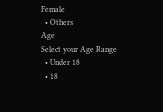Female
  • Others
Age
Select your Age Range
  • Under 18
  • 18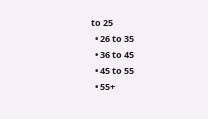to 25
  • 26 to 35
  • 36 to 45
  • 45 to 55
  • 55+